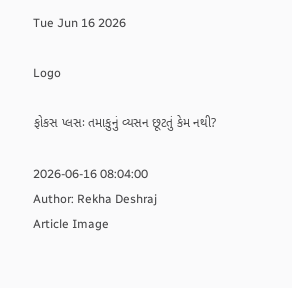Tue Jun 16 2026

Logo

ફોકસ પ્લસઃ તમાકુનું વ્યસન છૂટતું કેમ નથી?

2026-06-16 08:04:00
Author: Rekha Deshraj
Article Image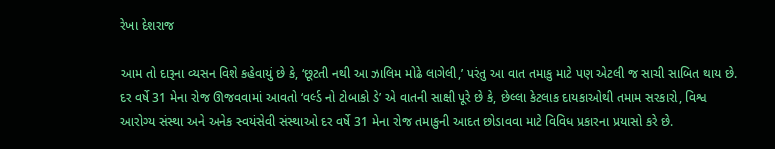રેખા દેશરાજ

આમ તો દારૂના વ્યસન વિશે કહેવાયું છે કે, ‘છૂટતી નથી આ ઝાલિમ મોઢે લાગેલી,’ પરંતુ આ વાત તમાકુ માટે પણ એટલી જ સાચી સાબિત થાય છે. દર વર્ષે 31 મેના રોજ ઊજવવામાં આવતો ‘વર્લ્ડ નો ટોબાકો ડે’ એ વાતની સાક્ષી પૂરે છે કે, છેલ્લા કેટલાક દાયકાઓથી તમામ સરકારો, વિશ્વ આરોગ્ય સંસ્થા અને અનેક સ્વયંસેવી સંસ્થાઓ દર વર્ષે 31 મેના રોજ તમાકુની આદત છોડાવવા માટે વિવિધ પ્રકારના પ્રયાસો કરે છે.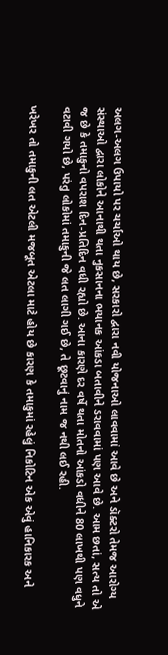અલગ-અલગ ઉપાયો પર ચર્ચાઓ થાય છે, સરકારો દ્વારા નવી યોજનાઓ લાવવામાં આવે છે અને ડૉક્ટરો તેમજ આરોગ્ય સંસ્થાઓ દ્વારા લોકોને આનાથી થતા નુકસાનના ભયાનક આંકડા બતાવીને ડરાવવામાં પણ આવે છે. આમ છતાં, સત્ય તો એ જ છે કે તમાકુનો વપરાશ દિન-પ્રતિદિન વધી રહ્યો છે. આના કારણે દર વર્ષે થતા મોતનો આંકડો વધીને 80 લાખથી પણ વધુને વટાવી ગયો છે, પરંતુ લોકોમાં તમાકુની જે લત લાગી ગઈ છે, તે છૂટવાનું નામ જ નથી લઈ રહી.

ખરેખર તો તમાકુની લત એટલી મજબૂત એટલા માટે હોય છે કારણ કે તમાકુમાં રહેલું નિકોટિન એક એવું હાનિકારક અને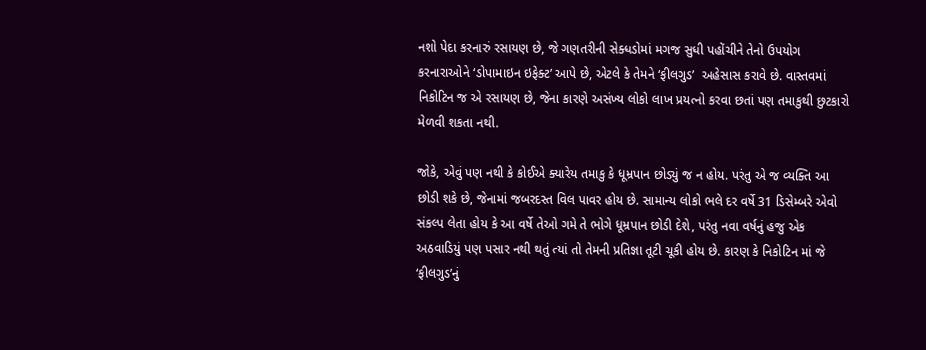નશો પેદા કરનારું રસાયણ છે, જે ગણતરીની સેક્ધડોમાં મગજ સુધી પહોંચીને તેનો ઉપયોગ કરનારાઓને ‘ડોપામાઇન ઇફેક્ટ’ આપે છે, એટલે કે તેમને ‘ફીલગુડ’  અહેસાસ કરાવે છે. વાસ્તવમાં નિકોટિન જ એ રસાયણ છે, જેના કારણે અસંખ્ય લોકો લાખ પ્રયત્નો કરવા છતાં પણ તમાકુથી છુટકારો મેળવી શકતા નથી.

જોકે, એવું પણ નથી કે કોઈએ ક્યારેય તમાકુ કે ધૂમ્રપાન છોડ્યું જ ન હોય. પરંતુ એ જ વ્યક્તિ આ છોડી શકે છે, જેનામાં જબરદસ્ત વિલ પાવર હોય છે. સામાન્ય લોકો ભલે દર વર્ષે 31 ડિસેમ્બરે એવો સંકલ્પ લેતા હોય કે આ વર્ષે તેઓ ગમે તે ભોગે ધૂમ્રપાન છોડી દેશે, પરંતુ નવા વર્ષનું હજુ એક અઠવાડિયું પણ પસાર નથી થતું ત્યાં તો તેમની પ્રતિજ્ઞા તૂટી ચૂકી હોય છે. કારણ કે નિકોટિન માં જે ‘ફીલગુડ’નું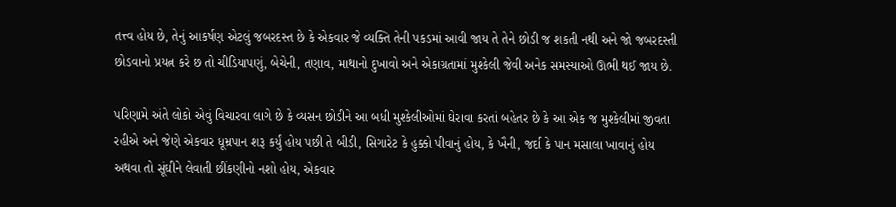તત્ત્વ હોય છે, તેનું આકર્ષણ એટલું જબરદસ્ત છે કે એકવાર જે વ્યક્તિ તેની પકડમાં આવી જાય તે તેને છોડી જ શકતી નથી અને જો જબરદસ્તી છોડવાનો પ્રયત્ન કરે છ તો ચીડિયાપણું, બેચેની, તણાવ, માથાનો દુખાવો અને એકાગ્રતામાં મુશ્કેલી જેવી અનેક સમસ્યાઓ ઊભી થઈ જાય છે.

પરિણામે અંતે લોકો એવું વિચારવા લાગે છે કે વ્યસન છોડીને આ બધી મુશ્કેલીઓમાં ઘેરાવા કરતાં બહેતર છે કે આ એક જ મુશ્કેલીમાં જીવતા રહીએ અને જેણે એકવાર ધૂમ્રપાન શરૂ કર્યું હોય પછી તે બીડી, સિગારેટ કે હુક્કો પીવાનું હોય, કે ખૈની, જર્દા કે પાન મસાલા ખાવાનું હોય અથવા તો સૂંઘીને લેવાતી છીંકણીનો નશો હોય, એકવાર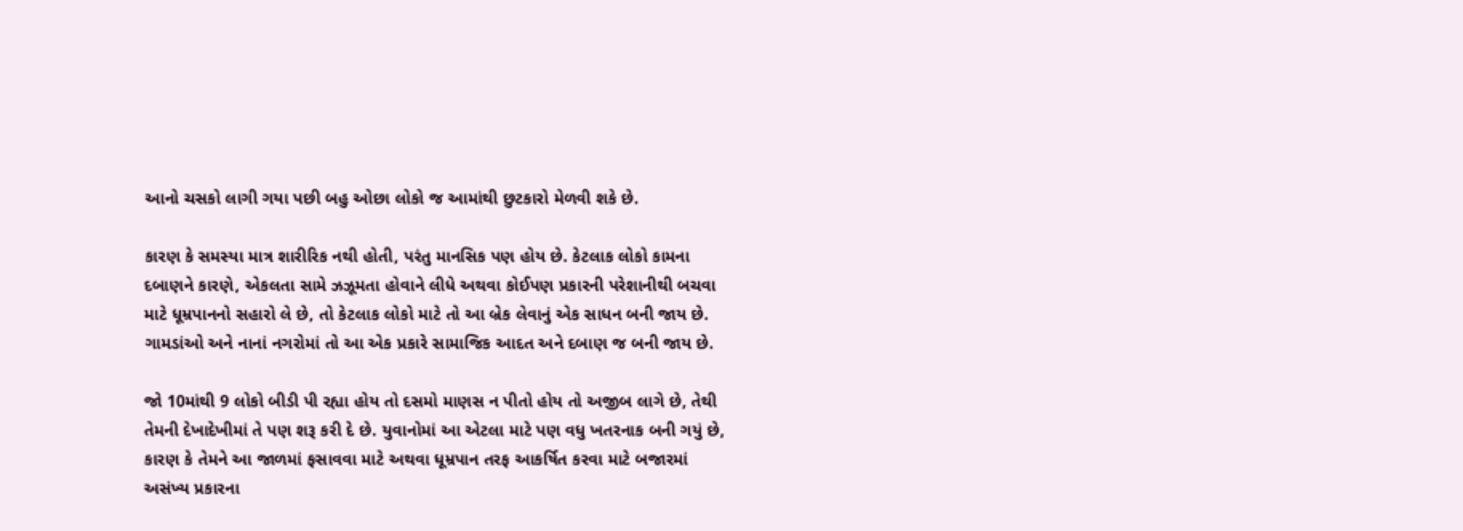આનો ચસકો લાગી ગયા પછી બહુ ઓછા લોકો જ આમાંથી છુટકારો મેળવી શકે છે.

કારણ કે સમસ્યા માત્ર શારીરિક નથી હોતી, પરંતુ માનસિક પણ હોય છે. કેટલાક લોકો કામના દબાણને કારણે, એકલતા સામે ઝઝૂમતા હોવાને લીધે અથવા કોઈપણ પ્રકારની પરેશાનીથી બચવા માટે ધૂમ્રપાનનો સહારો લે છે, તો કેટલાક લોકો માટે તો આ બ્રેક લેવાનું એક સાધન બની જાય છે. ગામડાંઓ અને નાનાં નગરોમાં તો આ એક પ્રકારે સામાજિક આદત અને દબાણ જ બની જાય છે.

જો 10માંથી 9 લોકો બીડી પી રહ્યા હોય તો દસમો માણસ ન પીતો હોય તો અજીબ લાગે છે, તેથી તેમની દેખાદેખીમાં તે પણ શરૂ કરી દે છે. યુવાનોમાં આ એટલા માટે પણ વધુ ખતરનાક બની ગયું છે, કારણ કે તેમને આ જાળમાં ફસાવવા માટે અથવા ધૂમ્રપાન તરફ આકર્ષિત કરવા માટે બજારમાં અસંખ્ય પ્રકારના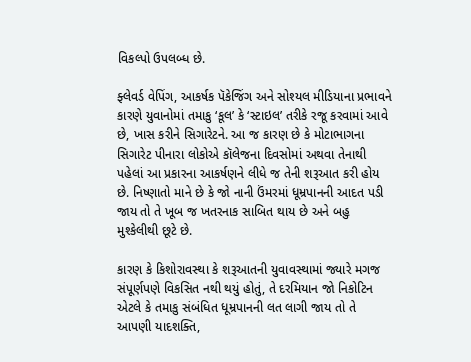વિકલ્પો ઉપલબ્ધ છે.

ફ્લેવર્ડ વેપિંગ, આકર્ષક પૅકેજિંગ અને સોશ્યલ મીડિયાના પ્રભાવને કારણે યુવાનોમાં તમાકુ ‘કૂલ’ કે ‘સ્ટાઇલ’ તરીકે રજૂ કરવામાં આવે છે, ખાસ કરીને સિગારેટને. આ જ કારણ છે કે મોટાભાગના સિગારેટ પીનારા લોકોએ કૉલેજના દિવસોમાં અથવા તેનાથી પહેલાં આ પ્રકારના આકર્ષણને લીધે જ તેની શરૂઆત કરી હોય છે. નિષ્ણાતો માને છે કે જો નાની ઉંમરમાં ધૂમ્રપાનની આદત પડી જાય તો તે ખૂબ જ ખતરનાક સાબિત થાય છે અને બહુ મુશ્કેલીથી છૂટે છે.

કારણ કે કિશોરાવસ્થા કે શરૂઆતની યુવાવસ્થામાં જ્યારે મગજ સંપૂર્ણપણે વિકસિત નથી થયું હોતું, તે દરમિયાન જો નિકોટિન એટલે કે તમાકુ સંબંધિત ધૂમ્રપાનની લત લાગી જાય તો તે આપણી યાદશક્તિ,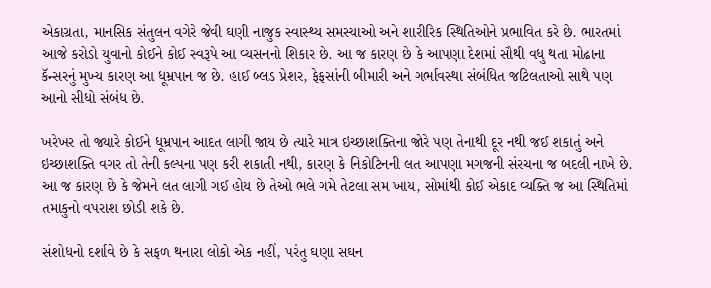એકાગ્રતા, માનસિક સંતુલન વગેરે જેવી ઘણી નાજુક સ્વાસ્થ્ય સમસ્યાઓ અને શારીરિક સ્થિતિઓને પ્રભાવિત કરે છે. ભારતમાં આજે કરોડો યુવાનો કોઈને કોઈ સ્વરૂપે આ વ્યસનનો શિકાર છે. આ જ કારણ છે કે આપણા દેશમાં સૌથી વધુ થતા મોઢાના કૅન્સરનું મુખ્ય કારણ આ ધૂમ્રપાન જ છે. હાઈ બ્લડ પ્રેશર, ફેફસાંની બીમારી અને ગર્ભાવસ્થા સંબંધિત જટિલતાઓ સાથે પણ આનો સીધો સંબંધ છે.

ખરેખર તો જ્યારે કોઈને ધૂમ્રપાન આદત લાગી જાય છે ત્યારે માત્ર ઇચ્છાશક્તિના જોરે પણ તેનાથી દૂર નથી જઈ શકાતું અને ઇચ્છાશક્તિ વગર તો તેની કલ્પના પણ કરી શકાતી નથી, કારણ કે નિકોટિનની લત આપણા મગજની સંરચના જ બદલી નાખે છે. આ જ કારણ છે કે જેમને લત લાગી ગઈ હોય છે તેઓ ભલે ગમે તેટલા સમ ખાય, સોમાંથી કોઈ એકાદ વ્યક્તિ જ આ સ્થિતિમાં તમાકુનો વપરાશ છોડી શકે છે.

સંશોધનો દર્શાવે છે કે સફળ થનારા લોકો એક નહીં, પરંતુ ઘણા સઘન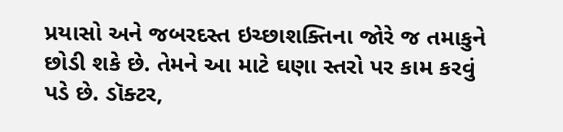પ્રયાસો અને જબરદસ્ત ઇચ્છાશક્તિના જોરે જ તમાકુને છોડી શકે છે. તેમને આ માટે ઘણા સ્તરો પર કામ કરવું પડે છે. ડૉક્ટર,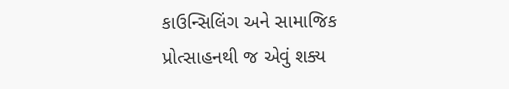કાઉન્સિલિંગ અને સામાજિક પ્રોત્સાહનથી જ એવું શક્ય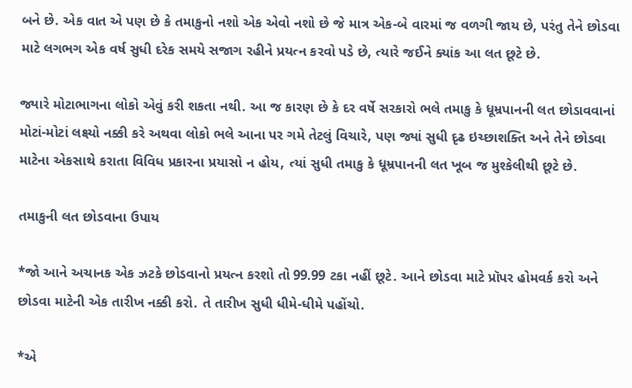બને છે. એક વાત એ પણ છે કે તમાકુનો નશો એક એવો નશો છે જે માત્ર એક-બે વારમાં જ વળગી જાય છે, પરંતુ તેને છોડવા માટે લગભગ એક વર્ષ સુધી દરેક સમયે સજાગ રહીને પ્રયત્ન કરવો પડે છે, ત્યારે જઈને ક્યાંક આ લત છૂટે છે.

જ્યારે મોટાભાગના લોકો એવું કરી શકતા નથી. આ જ કારણ છે કે દર વર્ષે સરકારો ભલે તમાકુ કે ધૂમ્રપાનની લત છોડાવવાનાં મોટાં-મોટાં લક્ષ્યો નક્કી કરે અથવા લોકો ભલે આના પર ગમે તેટલું વિચારે, પણ જ્યાં સુધી દૃઢ ઇચ્છાશક્તિ અને તેને છોડવા માટેના એકસાથે કરાતા વિવિધ પ્રકારના પ્રયાસો ન હોય, ત્યાં સુધી તમાકુ કે ધૂમ્રપાનની લત ખૂબ જ મુશ્કેલીથી છૂટે છે.

તમાકુની લત છોડવાના ઉપાય

*જો આને અચાનક એક ઝટકે છોડવાનો પ્રયત્ન કરશો તો 99.99 ટકા નહીં છૂટે. આને છોડવા માટે પ્રૉપર હોમવર્ક કરો અને છોડવા માટેની એક તારીખ નક્કી કરો. તે તારીખ સુધી ધીમે-ધીમે પહોંચો.

*એ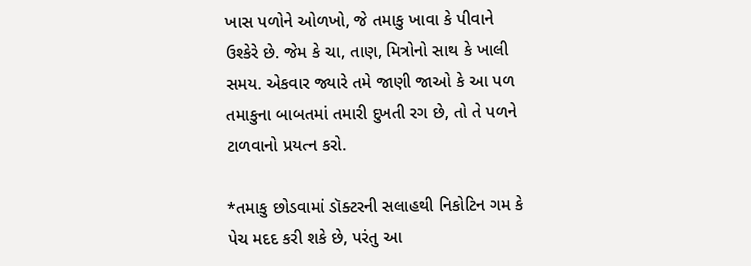ખાસ પળોને ઓળખો, જે તમાકુ ખાવા કે પીવાને  ઉશ્કેરે છે. જેમ કે ચા, તાણ, મિત્રોનો સાથ કે ખાલી સમય. એકવાર જ્યારે તમે જાણી જાઓ કે આ પળ તમાકુના બાબતમાં તમારી દુખતી રગ છે, તો તે પળને ટાળવાનો પ્રયત્ન કરો.

*તમાકુ છોડવામાં ડૉક્ટરની સલાહથી નિકોટિન ગમ કે પેચ મદદ કરી શકે છે, પરંતુ આ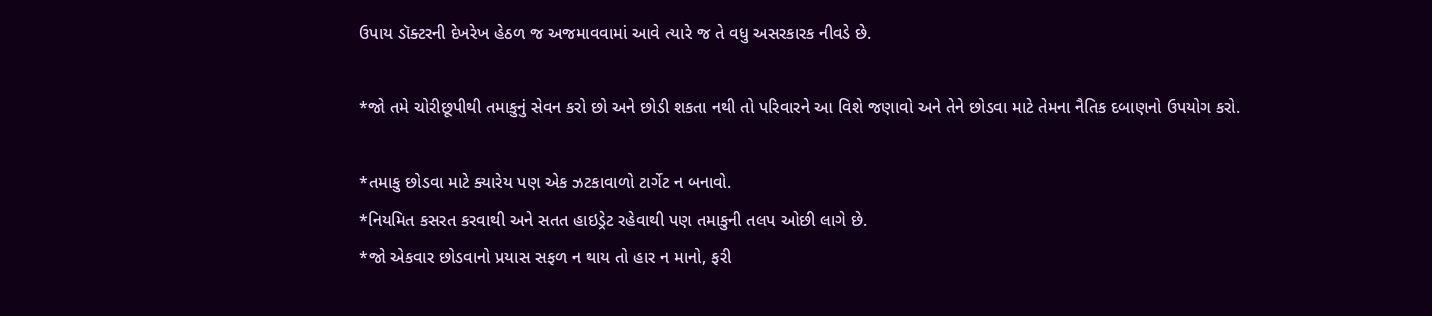ઉપાય ડૉક્ટરની દેખરેખ હેઠળ જ અજમાવવામાં આવે ત્યારે જ તે વધુ અસરકારક નીવડે છે.

*જો તમે ચોરીછૂપીથી તમાકુનું સેવન કરો છો અને છોડી શકતા નથી તો પરિવારને આ વિશે જણાવો અને તેને છોડવા માટે તેમના નૈતિક દબાણનો ઉપયોગ કરો.

*તમાકુ છોડવા માટે ક્યારેય પણ એક ઝટકાવાળો ટાર્ગેટ ન બનાવો.
*નિયમિત કસરત કરવાથી અને સતત હાઇડ્રેટ રહેવાથી પણ તમાકુની તલપ ઓછી લાગે છે.
*જો એકવાર છોડવાનો પ્રયાસ સફળ ન થાય તો હાર ન માનો, ફરી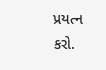પ્રયત્ન કરો.